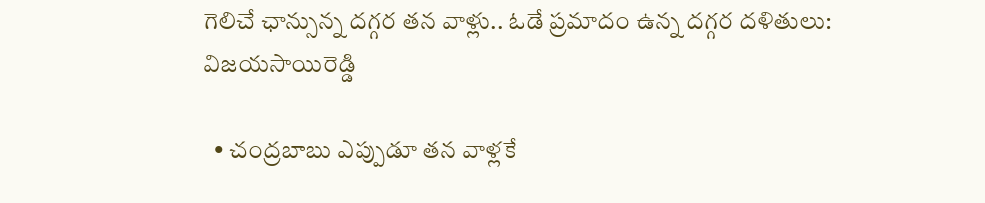గెలిచే ఛాన్సున్న దగ్గర తన వాళ్లు.. ఓడే ప్రమాదం ఉన్న దగ్గర దళితులు: విజయసాయిరెడ్డి

  • చంద్రబాబు ఎప్పుడూ తన వాళ్లకే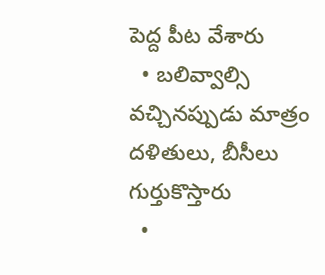పెద్ద పీట వేశారు
  • బలివ్వాల్సి వచ్చినప్పుడు మాత్రం దళితులు, బీసీలు గుర్తుకొస్తారు
  •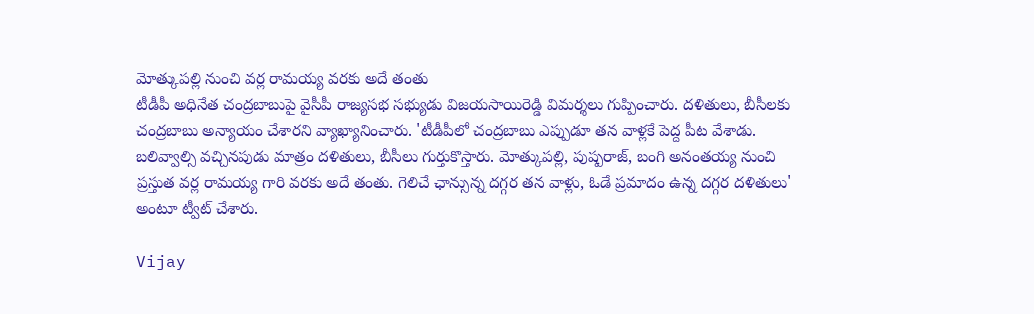మోత్కుపల్లి నుంచి వర్ల రామయ్య వరకు అదే తంతు
టీడీపీ అధినేత చంద్రబాబుపై వైసీపీ రాజ్యసభ సభ్యుడు విజయసాయిరెడ్డి విమర్శలు గుప్పించారు. దళితులు, బీసీలకు చంద్రబాబు అన్యాయం చేశారని వ్యాఖ్యానించారు. 'టీడీపీలో చంద్రబాబు ఎప్పుడూ తన వాళ్లకే పెద్ద పీట వేశాడు. బలివ్వాల్సి వచ్చినపుడు మాత్రం దళితులు, బీసీలు గుర్తుకొస్తారు. మోత్కుపల్లి, పుష్పరాజ్, బంగి అనంతయ్య నుంచి ప్రస్తుత వర్ల రామయ్య గారి వరకు అదే తంతు. గెలిచే ఛాన్సున్న దగ్గర తన వాళ్లు, ఓడే ప్రమాదం ఉన్న దగ్గర దళితులు' అంటూ ట్వీట్ చేశారు.

Vijay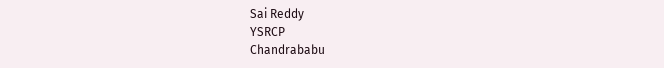Sai Reddy
YSRCP
Chandrababu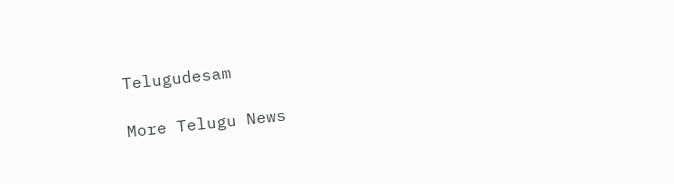Telugudesam

More Telugu News